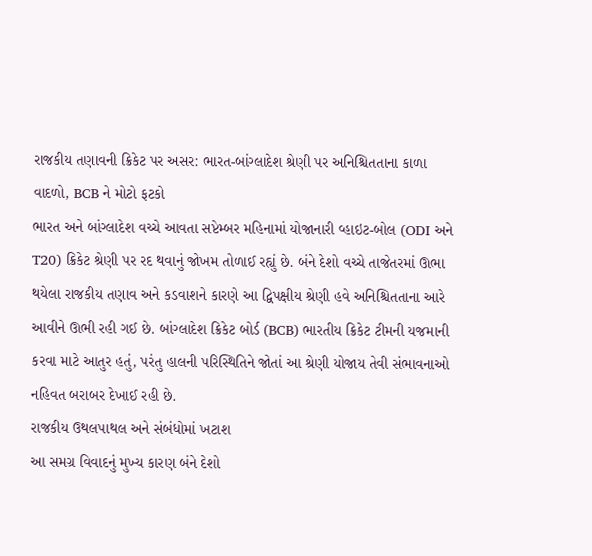રાજકીય તણાવની ક્રિકેટ પર અસર: ભારત-બાંગ્લાદેશ શ્રેણી પર અનિશ્ચિતતાના કાળા વાદળો, BCB ને મોટો ફટકો
ભારત અને બાંગ્લાદેશ વચ્ચે આવતા સપ્ટેમ્બર મહિનામાં યોજાનારી વ્હાઇટ-બોલ (ODI અને T20) ક્રિકેટ શ્રેણી પર રદ થવાનું જોખમ તોળાઈ રહ્યું છે. બંને દેશો વચ્ચે તાજેતરમાં ઊભા થયેલા રાજકીય તણાવ અને કડવાશને કારણે આ દ્વિપક્ષીય શ્રેણી હવે અનિશ્ચિતતાના આરે આવીને ઊભી રહી ગઈ છે. બાંગ્લાદેશ ક્રિકેટ બોર્ડ (BCB) ભારતીય ક્રિકેટ ટીમની યજમાની કરવા માટે આતુર હતું, પરંતુ હાલની પરિસ્થિતિને જોતાં આ શ્રેણી યોજાય તેવી સંભાવનાઓ નહિવત બરાબર દેખાઈ રહી છે.
રાજકીય ઉથલપાથલ અને સંબંધોમાં ખટાશ
આ સમગ્ર વિવાદનું મુખ્ય કારણ બંને દેશો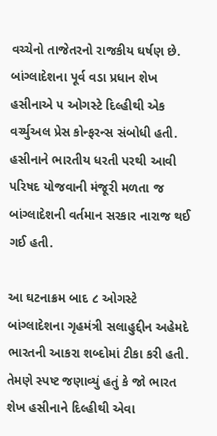વચ્ચેનો તાજેતરનો રાજકીય ઘર્ષણ છે. બાંગ્લાદેશના પૂર્વ વડા પ્રધાન શેખ હસીનાએ ૫ ઓગસ્ટે દિલ્હીથી એક વર્ચ્યુઅલ પ્રેસ કોન્ફરન્સ સંબોધી હતી. હસીનાને ભારતીય ધરતી પરથી આવી પરિષદ યોજવાની મંજૂરી મળતા જ બાંગ્લાદેશની વર્તમાન સરકાર નારાજ થઈ ગઈ હતી.

આ ઘટનાક્રમ બાદ ૮ ઓગસ્ટે બાંગ્લાદેશના ગૃહમંત્રી સલાહુદ્દીન અહેમદે ભારતની આકરા શબ્દોમાં ટીકા કરી હતી. તેમણે સ્પષ્ટ જણાવ્યું હતું કે જો ભારત શેખ હસીનાને દિલ્હીથી એવા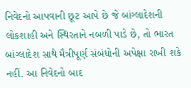નિવેદનો આપવાની છૂટ આપે છે જે બાંગ્લાદેશની લોકશાહી અને સ્થિરતાને નબળી પાડે છે, તો ભારત બાંગ્લાદેશ સાથે મૈત્રીપૂર્ણ સંબંધોની અપેક્ષા રાખી શકે નહીં. આ નિવેદનો બાદ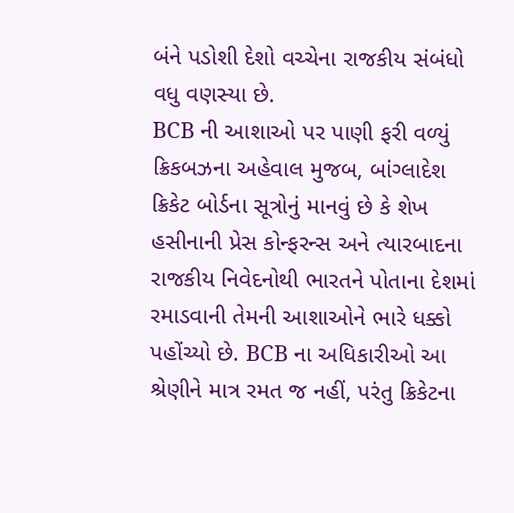બંને પડોશી દેશો વચ્ચેના રાજકીય સંબંધો વધુ વણસ્યા છે.
BCB ની આશાઓ પર પાણી ફરી વળ્યું
ક્રિકબઝના અહેવાલ મુજબ, બાંગ્લાદેશ ક્રિકેટ બોર્ડના સૂત્રોનું માનવું છે કે શેખ હસીનાની પ્રેસ કોન્ફરન્સ અને ત્યારબાદના રાજકીય નિવેદનોથી ભારતને પોતાના દેશમાં રમાડવાની તેમની આશાઓને ભારે ધક્કો પહોંચ્યો છે. BCB ના અધિકારીઓ આ શ્રેણીને માત્ર રમત જ નહીં, પરંતુ ક્રિકેટના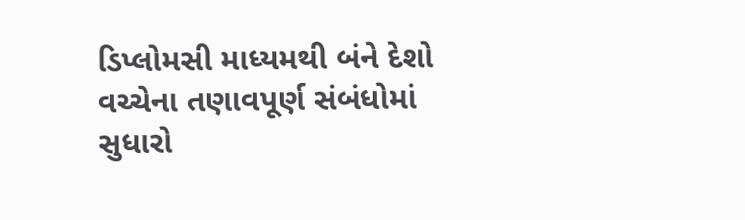ડિપ્લોમસી માધ્યમથી બંને દેશો વચ્ચેના તણાવપૂર્ણ સંબંધોમાં સુધારો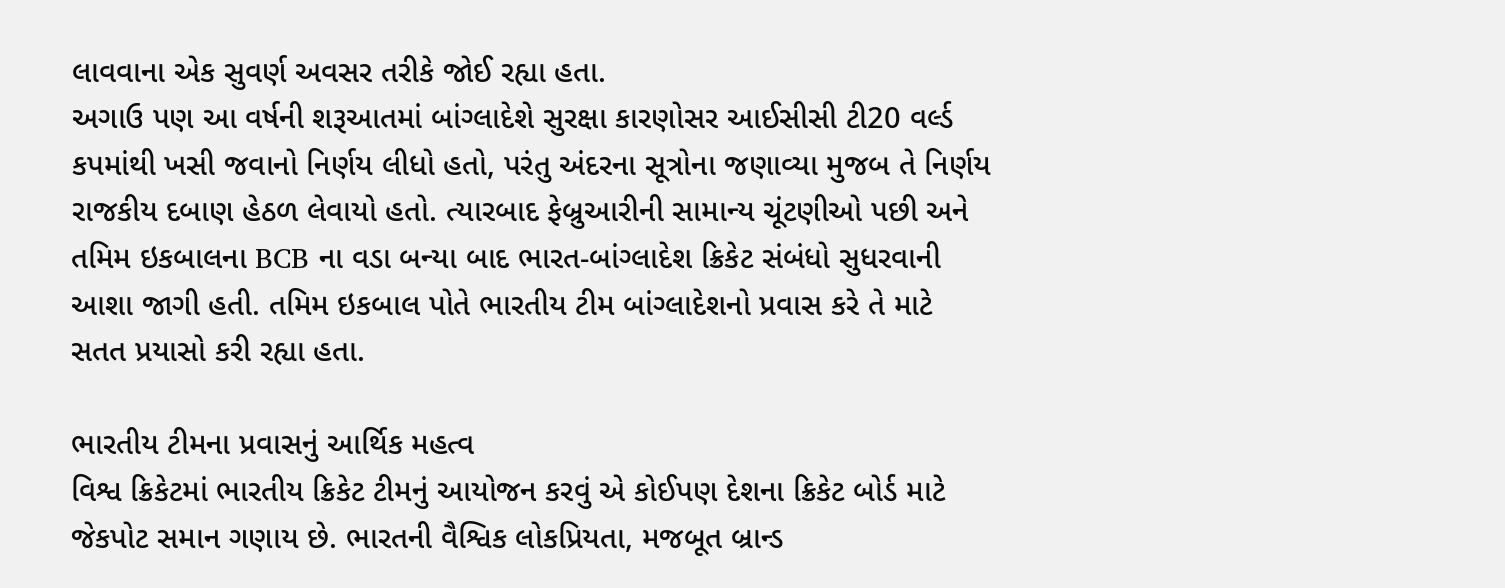લાવવાના એક સુવર્ણ અવસર તરીકે જોઈ રહ્યા હતા.
અગાઉ પણ આ વર્ષની શરૂઆતમાં બાંગ્લાદેશે સુરક્ષા કારણોસર આઈસીસી ટી20 વર્લ્ડ કપમાંથી ખસી જવાનો નિર્ણય લીધો હતો, પરંતુ અંદરના સૂત્રોના જણાવ્યા મુજબ તે નિર્ણય રાજકીય દબાણ હેઠળ લેવાયો હતો. ત્યારબાદ ફેબ્રુઆરીની સામાન્ય ચૂંટણીઓ પછી અને તમિમ ઇકબાલના BCB ના વડા બન્યા બાદ ભારત-બાંગ્લાદેશ ક્રિકેટ સંબંધો સુધરવાની આશા જાગી હતી. તમિમ ઇકબાલ પોતે ભારતીય ટીમ બાંગ્લાદેશનો પ્રવાસ કરે તે માટે સતત પ્રયાસો કરી રહ્યા હતા.

ભારતીય ટીમના પ્રવાસનું આર્થિક મહત્વ
વિશ્વ ક્રિકેટમાં ભારતીય ક્રિકેટ ટીમનું આયોજન કરવું એ કોઈપણ દેશના ક્રિકેટ બોર્ડ માટે જેકપોટ સમાન ગણાય છે. ભારતની વૈશ્વિક લોકપ્રિયતા, મજબૂત બ્રાન્ડ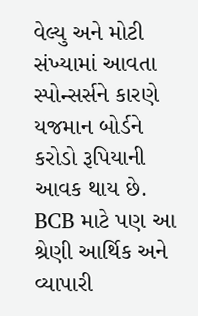વેલ્યુ અને મોટી સંખ્યામાં આવતા સ્પોન્સર્સને કારણે યજમાન બોર્ડને કરોડો રૂપિયાની આવક થાય છે. BCB માટે પણ આ શ્રેણી આર્થિક અને વ્યાપારી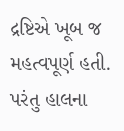દ્રષ્ટિએ ખૂબ જ મહત્વપૂર્ણ હતી. પરંતુ હાલના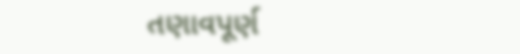તણાવપૂર્ણ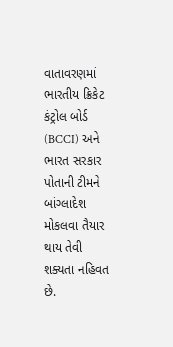વાતાવરણમાં ભારતીય ક્રિકેટ કંટ્રોલ બોર્ડ (BCCI) અને ભારત સરકાર પોતાની ટીમને બાંગ્લાદેશ મોકલવા તૈયાર થાય તેવી શક્યતા નહિવત છે.